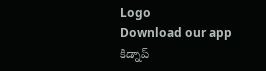Logo
Download our app
కిడ్నాప్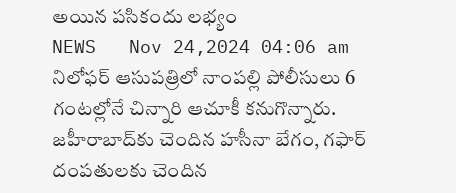అయిన‌ పసికందు ల‌భ్యం
NEWS   Nov 24,2024 04:06 am
నిలోఫర్ ఆసుపత్రిలో నాంపల్లి పోలీసులు 6 గంటల్లోనే చిన్నారి ఆచూకీ కనుగొన్నారు. జహీరాబాద్‌కు చెందిన హసీనా బేగం, గఫార్ దంపతులకు చెందిన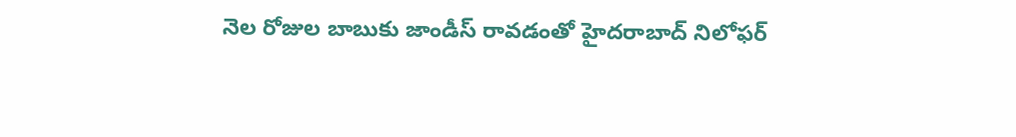నెల రోజుల బాబుకు జాండీస్ రావడంతో హైదరాబాద్‌ నిలోఫర్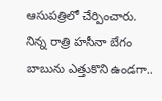ఆసుపత్రిలో చేర్పించారు. నిన్న రాత్రి హసీనా బేగం బాబును ఎత్తుకొని ఉండగా..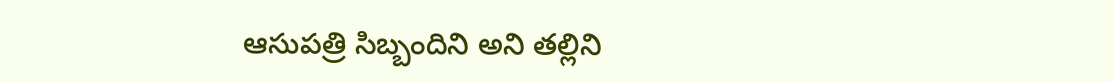ఆసుపత్రి సిబ్బందిని అని తల్లిని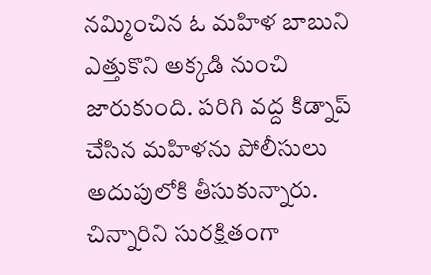నమ్మించిన ఓ మహిళ బాబుని ఎత్తుకొని అక్కడి నుంచి జారుకుంది. పరిగి వద్ద కిడ్నాప్ చేసిన మహిళను పోలీసులు అదుపులోకి తీసుకున్నారు. చిన్నారిని సురక్షితంగా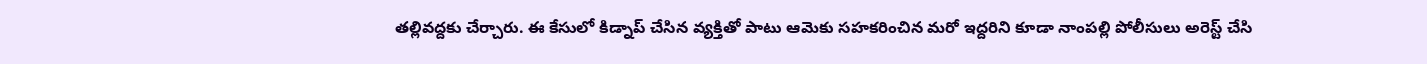తల్లివద్దకు చేర్చారు. ఈ కేసులో కిడ్నాప్ చేసిన వ్యక్తితో పాటు ఆమెకు సహకరించిన మరో ఇద్దరిని కూడా నాంపల్లి పోలీసులు అరెస్ట్ చేసి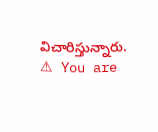విచారిస్తున్నారు.
⚠ You are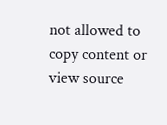not allowed to copy content or view source